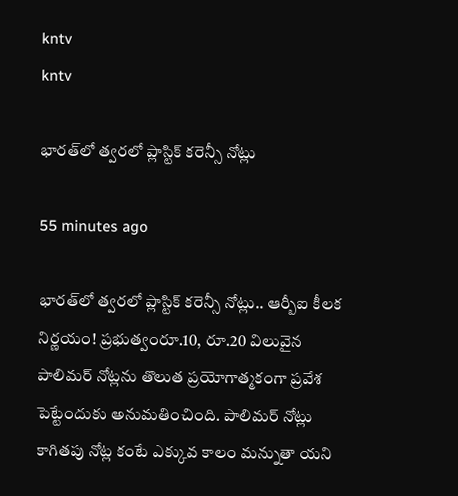kntv
kntv

భారత్‌లో త్వరలో ప్లాస్టిక్ కరెన్సీ నోట్లు

55 minutes ago

భారత్‌లో త్వరలో ప్లాస్టిక్ కరెన్సీ నోట్లు.. ఆర్బీఐ కీలక నిర్ణయం! ప్రభుత్వంరూ.10, రూ.20 విలువైన పాలిమర్ నోట్లను తొలుత ప్రయోగాత్మకంగా ప్రవేశ పెట్టేందుకు అనుమతించింది. పాలిమర్ నోట్లు కాగితపు నోట్ల కంటే ఎక్కువ కాలం మన్నుతా యని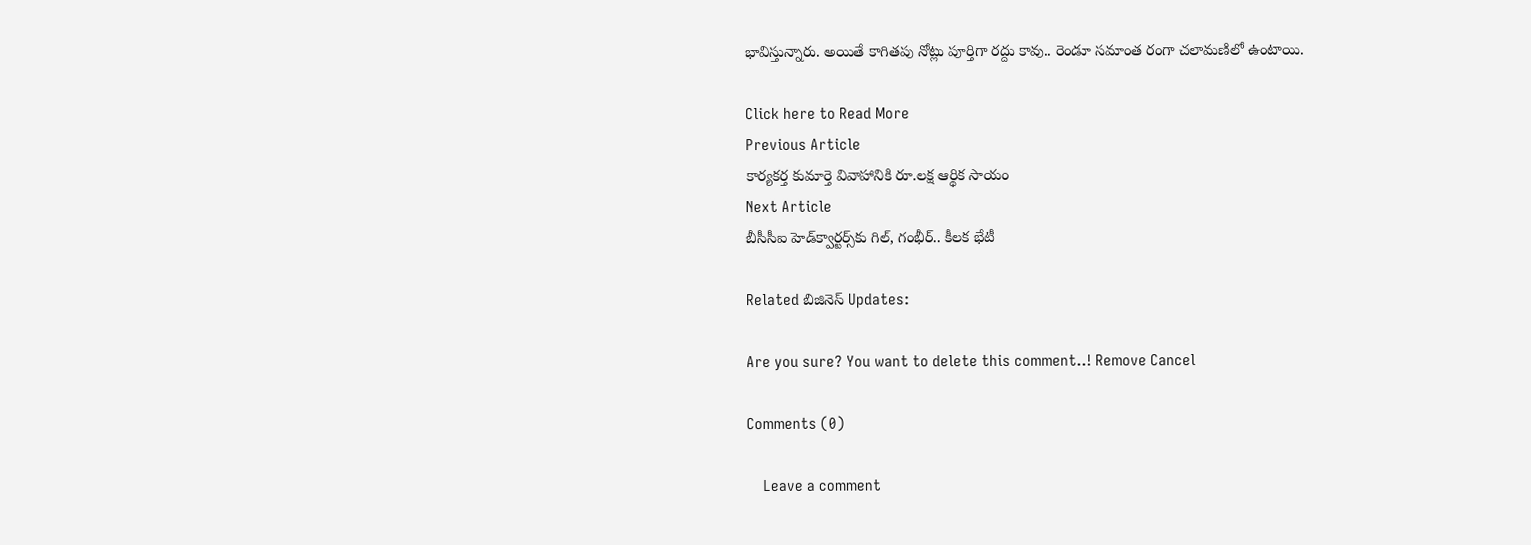భావిస్తున్నారు. అయితే కాగితపు నోట్లు పూర్తిగా రద్దు కావు.. రెండూ సమాంత రంగా చలామణిలో ఉంటాయి.

Click here to Read More
Previous Article
కార్యకర్త కుమార్తె వివాహానికి రూ.లక్ష ఆర్థిక సాయం
Next Article
బీసీసీఐ హెడ్‌క్వార్టర్స్‌కు గిల్, గంభీర్.. కీలక భేటీ

Related బిజినెస్ Updates:

Are you sure? You want to delete this comment..! Remove Cancel

Comments (0)

    Leave a comment